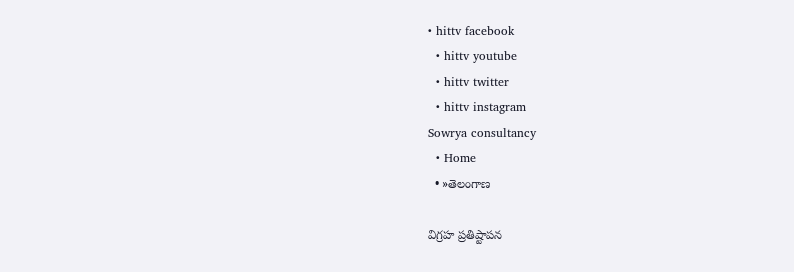• hittv facebook
  • hittv youtube
  • hittv twitter
  • hittv instagram
Sowrya consultancy
  • Home
  • »తెలంగాణ

విగ్రహ ప్రతిష్టాపన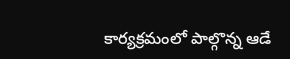కార్యక్రమంలో పాల్గొన్న ఆడే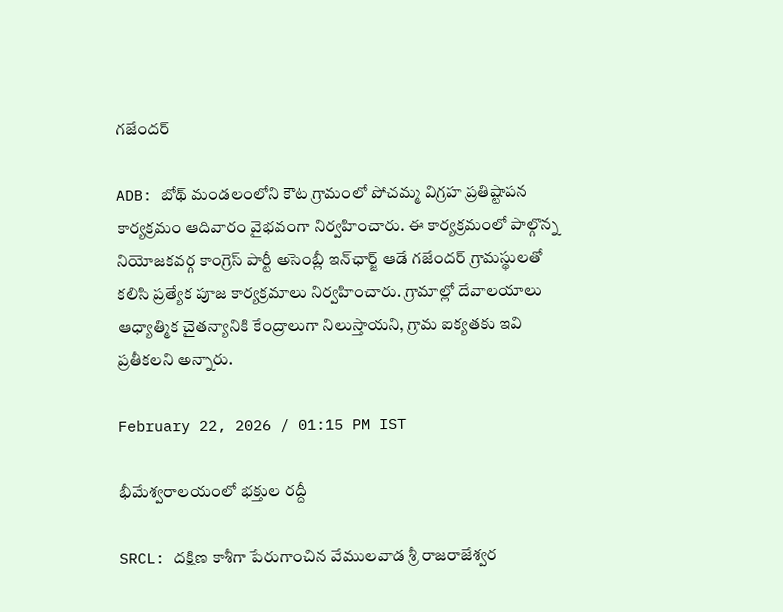గజేందర్

ADB: బోథ్ మండలంలోని కౌట గ్రామంలో పోచమ్మ విగ్రహ ప్రతిష్టాపన కార్యక్రమం ఆదివారం వైభవంగా నిర్వహించారు. ఈ కార్యక్రమంలో పాల్గొన్న నియోజకవర్గ కాంగ్రెస్ పార్టీ అసెంబ్లీ ఇన్‌ఛార్జ్ ఆడే గజేందర్ గ్రామస్థులతో కలిసి ప్రత్యేక పూజ కార్యక్రమాలు నిర్వహించారు. గ్రామాల్లో దేవాలయాలు ఆధ్యాత్మిక చైతన్యానికి కేంద్రాలుగా నిలుస్తాయని, గ్రామ ఐక్యతకు ఇవి ప్రతీకలని అన్నారు.

February 22, 2026 / 01:15 PM IST

భీమేశ్వరాలయంలో భక్తుల రద్దీ

SRCL: దక్షిణ కాశీగా పేరుగాంచిన వేములవాడ శ్రీ రాజరాజేశ్వర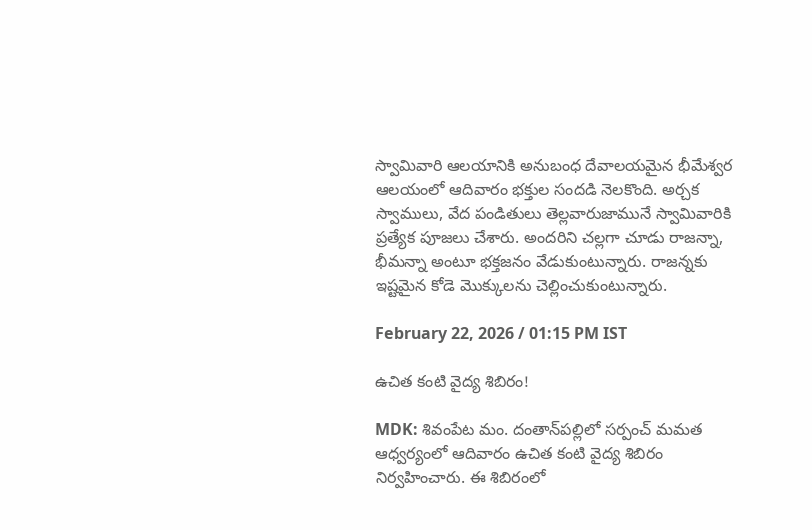స్వామివారి ఆలయానికి అనుబంధ దేవాలయమైన భీమేశ్వర ఆలయంలో ఆదివారం భక్తుల సందడి నెలకొంది. అర్చక స్వాములు, వేద పండితులు తెల్లవారుజామునే స్వామివారికి ప్రత్యేక పూజలు చేశారు. అందరిని చల్లగా చూడు రాజన్నా, భీమన్నా అంటూ భక్తజనం వేడుకుంటున్నారు. రాజన్నకు ఇష్టమైన కోడె మొక్కులను చెల్లించుకుంటున్నారు.

February 22, 2026 / 01:15 PM IST

ఉచిత కంటి వైద్య శిబిరం!

MDK: శివంపేట మం. దంతాన్‌పల్లిలో సర్పంచ్ మమత ఆధ్వర్యంలో ఆదివారం ఉచిత కంటి వైద్య శిబిరం నిర్వహించారు. ఈ శిబిరంలో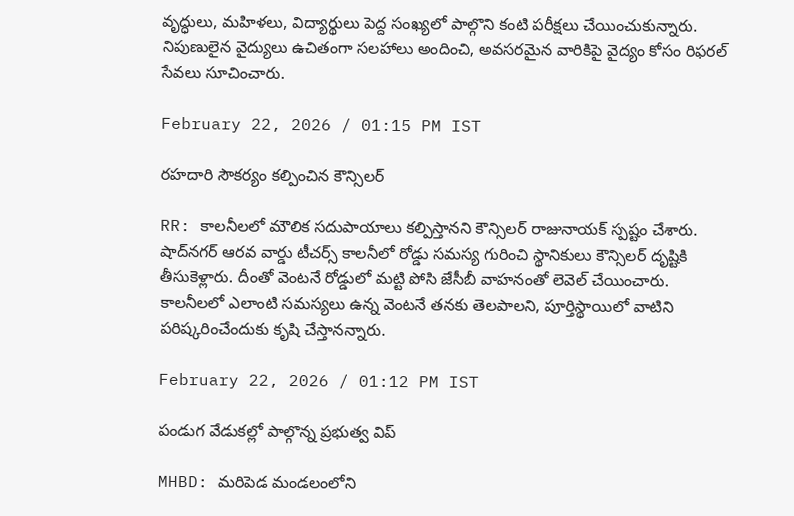వృద్ధులు, మహిళలు, విద్యార్థులు పెద్ద సంఖ్యలో పాల్గొని కంటి పరీక్షలు చేయించుకున్నారు. నిపుణులైన వైద్యులు ఉచితంగా సలహాలు అందించి, అవసరమైన వారికిపై వైద్యం కోసం రిఫరల్ సేవలు సూచించారు.

February 22, 2026 / 01:15 PM IST

రహదారి సౌకర్యం కల్పించిన కౌన్సిలర్

RR: కాలనీలలో మౌలిక సదుపాయాలు కల్పిస్తానని కౌన్సిలర్ రాజునాయక్ స్పష్టం చేశారు. షాద్‌నగర్ ఆరవ వార్డు టీచర్స్ కాలనీలో రోడ్డు సమస్య గురించి స్థానికులు కౌన్సిలర్ దృష్టికి తీసుకెళ్లారు. దీంతో వెంటనే రోడ్డులో మట్టి పోసి జేసీబీ వాహనంతో లెవెల్ చేయించారు. కాలనీలలో ఎలాంటి సమస్యలు ఉన్న వెంటనే తనకు తెలపాలని, పూర్తిస్థాయిలో వాటిని పరిష్కరించేందుకు కృషి చేస్తానన్నారు.

February 22, 2026 / 01:12 PM IST

పండుగ వేడుకల్లో పాల్గొన్న ప్రభుత్వ విప్

MHBD: మరిపెడ మండలంలోని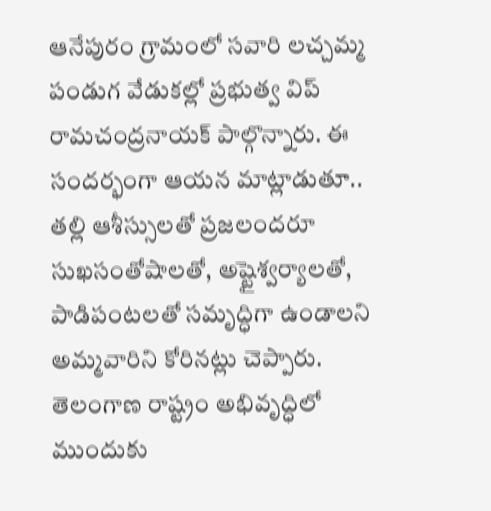ఆనేపురం గ్రామంలో సవారి లచ్చమ్మ పండుగ వేడుకల్లో ప్రభుత్వ విప్ రామచంద్రనాయక్ పాల్గొన్నారు. ఈ సందర్భంగా ఆయన మాట్లాడుతూ.. తల్లి ఆశీస్సులతో ప్రజలందరూ సుఖసంతోషాలతో, అష్టైశ్వర్యాలతో, పాడిపంటలతో సమృద్ధిగా ఉండాలని అమ్మవారిని కోరినట్లు చెప్పారు. తెలంగాణ రాష్ట్రం అభివృద్ధిలో ముందుకు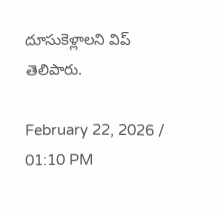దూసుకెళ్లాలని విప్ తెలిపారు.

February 22, 2026 / 01:10 PM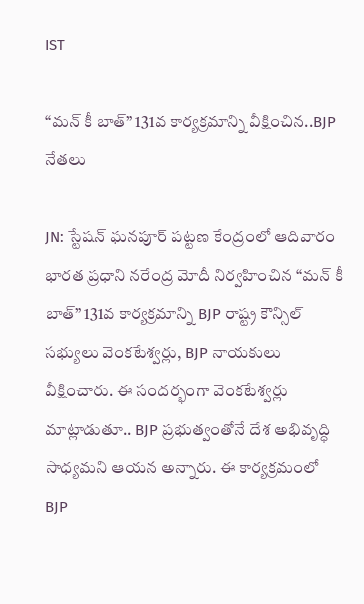IST

“మన్ కీ బాత్” 131వ కార్యక్రమాన్ని వీక్షించిన..BJP నేతలు

JN: స్టేషన్ ఘనపూర్ పట్టణ కేంద్రంలో ఆదివారం భారత ప్రధాని నరేంద్ర మోదీ నిర్వహించిన “మన్ కీ బాత్” 131వ కార్యక్రమాన్ని BJP రాష్ట్ర కౌన్సిల్ సభ్యులు వెంకటేశ్వర్లు, BJP నాయకులు వీక్షించారు. ఈ సందర్భంగా వెంకటేశ్వర్లు మాట్లాడుతూ.. BJP ప్రభుత్వంతోనే దేశ అభివృద్ధి సాధ్యమని ఆయన అన్నారు. ఈ కార్యక్రమంలో BJP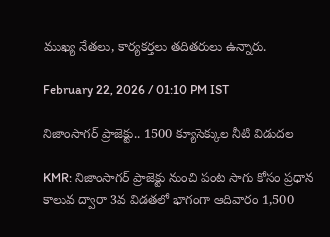ముఖ్య నేతలు, కార్యకర్తలు తదితరులు ఉన్నారు.

February 22, 2026 / 01:10 PM IST

నిజాంసాగర్ ప్రాజెక్టు.. 1500 క్యూసెక్కుల నీటి విడుదల

KMR: నిజాంసాగర్ ప్రాజెక్టు నుంచి పంట సాగు కోసం ప్రధాన కాలువ ద్వారా 3వ విడతలో భాగంగా ఆదివారం 1,500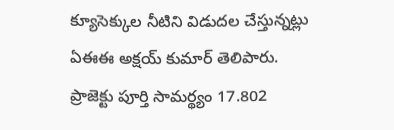క్యూసెక్కుల నీటిని విడుదల చేస్తున్నట్లు ఏఈఈ అక్షయ్ కుమార్ తెలిపారు. ప్రాజెక్టు పూర్తి సామర్థ్యం 17.802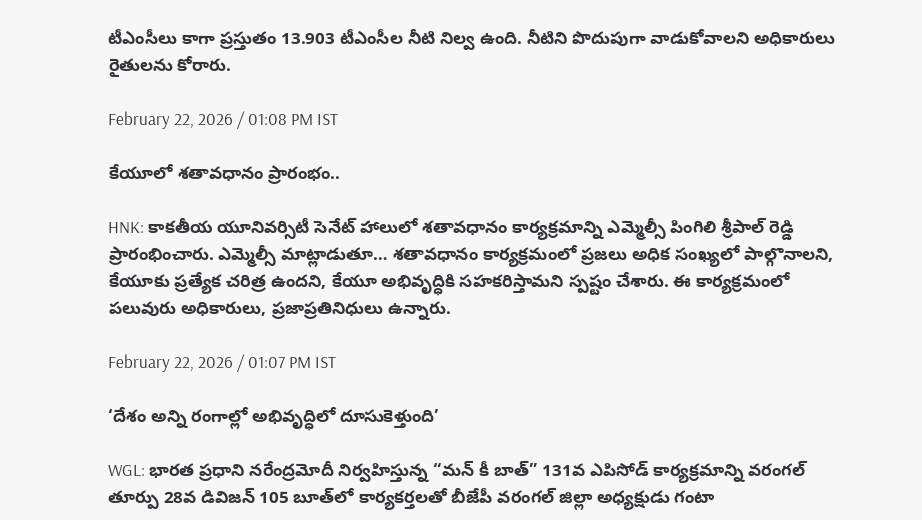టీఎంసీలు కాగా ప్రస్తుతం 13.903 టీఎంసీల నీటి నిల్వ ఉంది. నీటిని పొదుపుగా వాడుకోవాలని అధికారులు రైతులను కోరారు.

February 22, 2026 / 01:08 PM IST

కేయూలో శతావధానం ప్రారంభం..

HNK: కాకతీయ యూనివర్సిటీ సెనేట్ హాలులో శతావధానం కార్యక్రమాన్ని ఎమ్మెల్సీ పింగిలి శ్రీపాల్ రెడ్డి ప్రారంభించారు. ఎమ్మెల్సీ మాట్లాడుతూ… శతావధానం కార్యక్రమంలో ప్రజలు అధిక సంఖ్యలో పాల్గొనాలని, కేయూకు ప్రత్యేక చరిత్ర ఉందని, కేయూ అభివృద్ధికి సహకరిస్తామని స్పష్టం చేశారు. ఈ కార్యక్రమంలో పలువురు అధికారులు, ప్రజాప్రతినిధులు ఉన్నారు.

February 22, 2026 / 01:07 PM IST

‘దేశం అన్ని రంగాల్లో అభివృద్ధిలో దూసుకెళ్తుంది’

WGL: భారత ప్రధాని నరేంద్రమోదీ నిర్వహిస్తున్న “మన్ కీ బాత్” 131వ ఎపిసోడ్ కార్యక్రమాన్ని వరంగల్ తూర్పు 28వ డివిజన్ 105 బూత్‌లో కార్యకర్తలతో బీజేపీ వరంగల్ జిల్లా అధ్యక్షుడు గంటా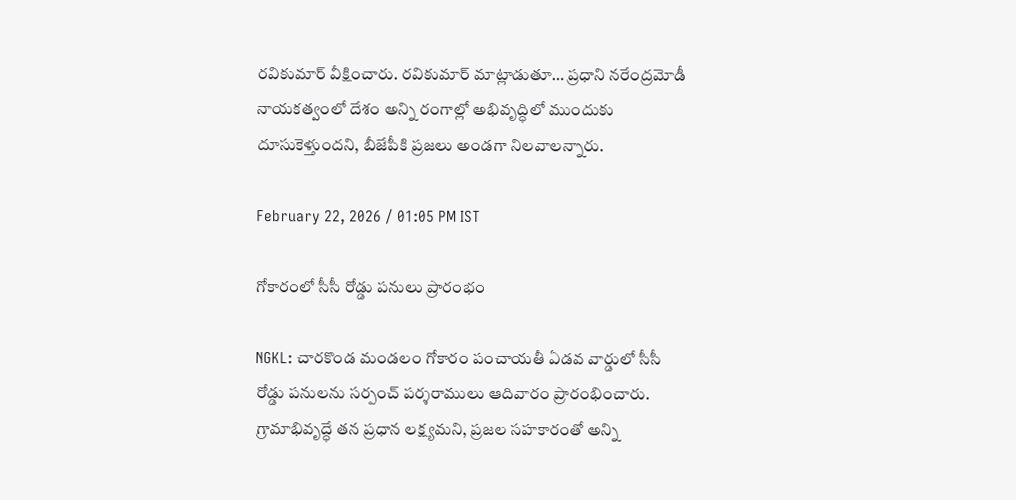రవికుమార్ వీక్షించారు. రవికుమార్ మాట్లాడుతూ… ప్రధాని నరేంద్రమోడీ నాయకత్వంలో దేశం అన్ని రంగాల్లో అభివృద్ధిలో ముందుకు దూసుకెళ్తుందని, బీజేపీకి ప్రజలు అండగా నిలవాలన్నారు.

February 22, 2026 / 01:05 PM IST

గోకారంలో సీసీ రోడ్డు పనులు ప్రారంభం

NGKL: చారకొండ మండలం గోకారం పంచాయతీ ఏడవ వార్డులో సీసీ రోడ్డు పనులను సర్పంచ్ పర్శరాములు ఆదివారం ప్రారంభించారు. గ్రామాభివృద్ధే తన ప్రధాన లక్ష్యమని, ప్రజల సహకారంతో అన్ని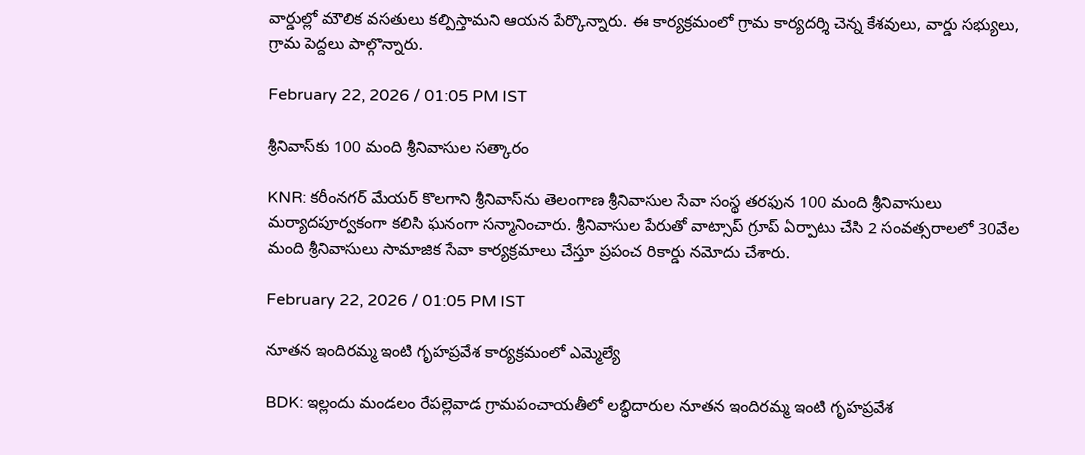వార్డుల్లో మౌలిక వసతులు కల్పిస్తామని ఆయన పేర్కొన్నారు. ఈ కార్యక్రమంలో గ్రామ కార్యదర్శి చెన్న కేశవులు, వార్డు సభ్యులు, గ్రామ పెద్దలు పాల్గొన్నారు.

February 22, 2026 / 01:05 PM IST

శ్రీనివాస్‌కు 100 మంది శ్రీనివాసుల సత్కారం

KNR: కరీంనగర్ మేయర్ కొలగాని శ్రీనివాస్‌ను తెలంగాణ శ్రీనివాసుల సేవా సంస్థ తరఫున 100 మంది శ్రీనివాసులు మర్యాదపూర్వకంగా కలిసి ఘనంగా సన్మానించారు. శ్రీనివాసుల పేరుతో వాట్సాప్ గ్రూప్ ఏర్పాటు చేసి 2 సంవత్సరాలలో 30వేల మంది శ్రీనివాసులు సామాజిక సేవా కార్యక్రమాలు చేస్తూ ప్రపంచ రికార్డు నమోదు చేశారు.

February 22, 2026 / 01:05 PM IST

నూతన ఇందిరమ్మ ఇంటి గృహప్రవేశ కార్యక్రమంలో ఎమ్మెల్యే

BDK: ఇల్లందు మండలం రేపల్లెవాడ గ్రామపంచాయతీలో లబ్ధిదారుల నూతన ఇందిరమ్మ ఇంటి గృహప్రవేశ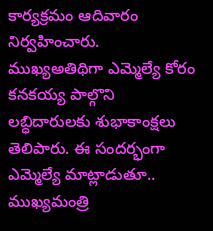కార్యక్రమం ఆదివారం నిర్వహించారు. ముఖ్యఅతిథిగా ఎమ్మెల్యే కోరం కనకయ్య పాల్గొని లబ్ధిదారులకు శుభాకాంక్షలు తెలిపారు. ఈ సందర్భంగా ఎమ్మెల్యే మాట్లాడుతూ.. ముఖ్యమంత్రి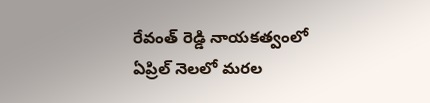రేవంత్ రెడ్డి నాయకత్వంలో ఏప్రిల్ నెలలో మరల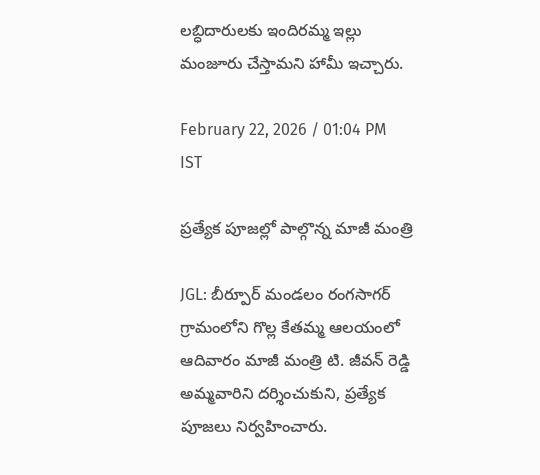లబ్ధిదారులకు ఇందిరమ్మ ఇల్లు మంజూరు చేస్తామని హామీ ఇచ్చారు.

February 22, 2026 / 01:04 PM IST

ప్రత్యేక పూజల్లో పాల్గొన్న మాజీ మంత్రి

JGL: బీర్పూర్ మండలం రంగసాగర్ గ్రామంలోని గొల్ల కేతమ్మ ఆలయంలో ఆదివారం మాజీ మంత్రి టి. జీవన్ రెడ్డి అమ్మవారిని దర్శించుకుని, ప్రత్యేక పూజలు నిర్వహించారు.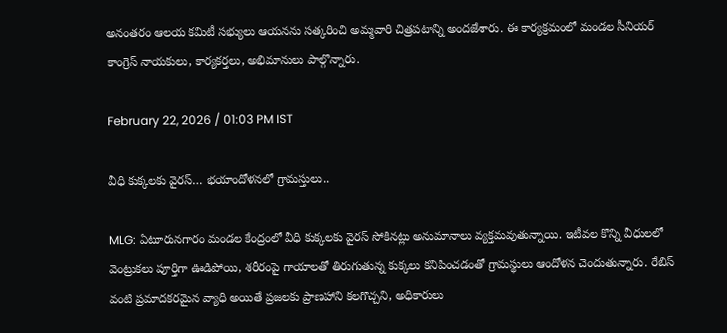అనంతరం ఆలయ కమిటీ సభ్యులు ఆయనను సత్కరించి అమ్మవారి చిత్రపటాన్ని అందజేశారు. ఈ కార్యక్రమంలో మండల సీనియర్ కాంగ్రెస్ నాయకులు, కార్యకర్తలు, అభిమానులు పాల్గొన్నారు.

February 22, 2026 / 01:03 PM IST

వీధి కుక్కలకు వైరస్… భయాందోళనలో గ్రామస్తులు..

MLG: ఏటూరునగారం మండల కేంద్రంలో వీధి కుక్కలకు వైరస్ సోకినట్లు అనుమానాలు వ్యక్తమవుతున్నాయి. ఇటీవల కొన్ని వీధులలో వెంట్రుకలు పూర్తిగా ఊడిపోయి, శరీరంపై గాయాలతో తిరుగుతున్న కుక్కలు కనిపించడంతో గ్రామస్థులు ఆందోళన చెందుతున్నారు. రేబిస్ వంటి ప్రమాదకరమైన వ్యాధి అయితే ప్రజలకు ప్రాణహాని కలగొచ్చని, అధికారులు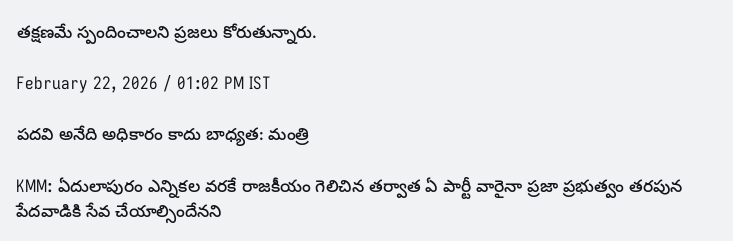తక్షణమే స్పందించాలని ప్రజలు కోరుతున్నారు.

February 22, 2026 / 01:02 PM IST

పదవి అనేది అధికారం కాదు బాధ్యత: మంత్రి

KMM: ఏదులాపురం ఎన్నికల వరకే రాజకీయం గెలిచిన తర్వాత ఏ పార్టీ వారైనా ప్రజా ప్రభుత్వం తరపున పేదవాడికి సేవ చేయాల్సిందేనని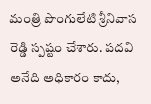మంత్రి పొంగులేటి శ్రీనివాస రెడ్డి స్పష్టం చేశారు. పదవి అనేది అధికారం కాదు,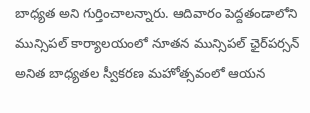బాధ్యత అని గుర్తించాలన్నారు. ఆదివారం పెద్దతండాలోని మున్సిపల్ కార్యాలయంలో నూతన మున్సిపల్ ఛైర్‌పర్సన్ అనిత బాధ్యతల స్వీకరణ మహోత్సవంలో ఆయన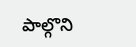పాల్గొని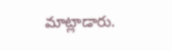మాట్లాడారు.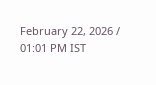February 22, 2026 / 01:01 PM IST